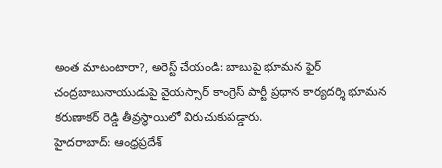అంత మాటంటారా?, అరెస్ట్ చేయండి: బాబుపై భూమన ఫైర్
చంద్రబాబునాయుడుపై వైయస్సార్ కాంగ్రెస్ పార్టీ ప్రధాన కార్యదర్శి భూమన కరుణాకర్ రెడ్డి తీవ్రస్థాయిలో విరుచుకుపడ్డారు.
హైదరాబాద్: ఆంధ్రప్రదేశ్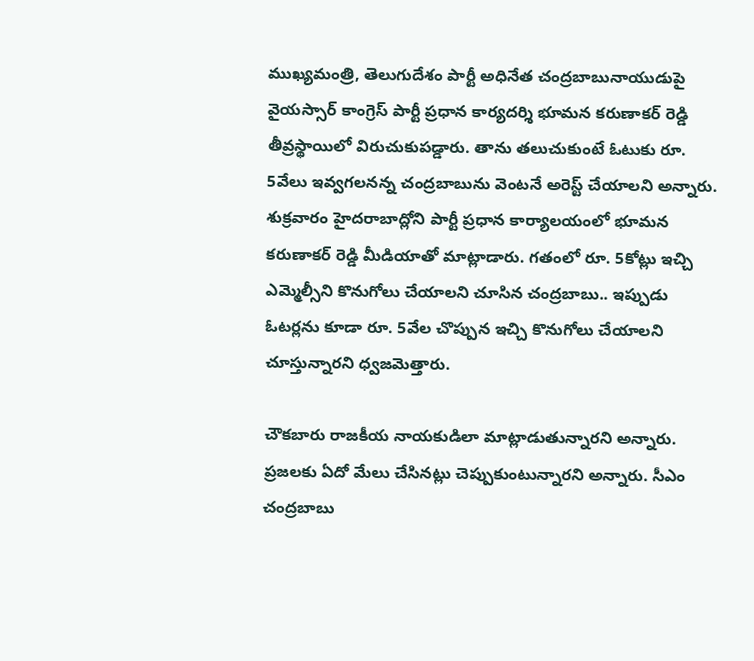ముఖ్యమంత్రి, తెలుగుదేశం పార్టీ అధినేత చంద్రబాబునాయుడుపై వైయస్సార్ కాంగ్రెస్ పార్టీ ప్రధాన కార్యదర్శి భూమన కరుణాకర్ రెడ్డి తీవ్రస్థాయిలో విరుచుకుపడ్డారు. తాను తలుచుకుంటే ఓటుకు రూ. 5వేలు ఇవ్వగలనన్న చంద్రబాబును వెంటనే అరెస్ట్ చేయాలని అన్నారు.
శుక్రవారం హైదరాబాద్లోని పార్టీ ప్రధాన కార్యాలయంలో భూమన కరుణాకర్ రెడ్డి మీడియాతో మాట్లాడారు. గతంలో రూ. 5కోట్లు ఇచ్చి ఎమ్మెల్సీని కొనుగోలు చేయాలని చూసిన చంద్రబాబు.. ఇప్పుడు ఓటర్లను కూడా రూ. 5వేల చొప్పున ఇచ్చి కొనుగోలు చేయాలని చూస్తున్నారని ధ్వజమెత్తారు.

చౌకబారు రాజకీయ నాయకుడిలా మాట్లాడుతున్నారని అన్నారు. ప్రజలకు ఏదో మేలు చేసినట్లు చెప్పుకుంటున్నారని అన్నారు. సీఎం చంద్రబాబు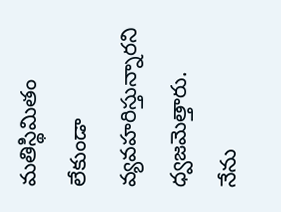మతిస్థిమితం లేకుండా వ్యవహరిస్తున్నారని ధ్వజమెత్తారు.
నేను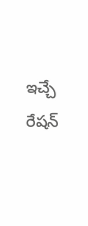ఇచ్చే రేషన్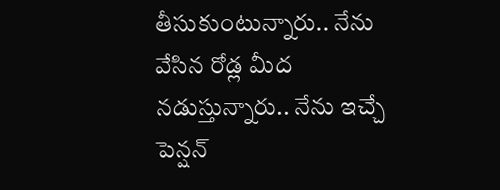తీసుకుంటున్నారు.. నేను వేసిన రోడ్ల మీద నడుస్తున్నారు.. నేను ఇచ్చే పెన్షన్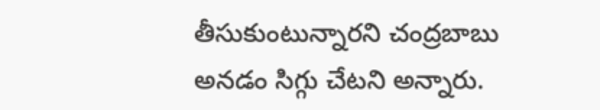తీసుకుంటున్నారని చంద్రబాబు అనడం సిగ్గు చేటని అన్నారు.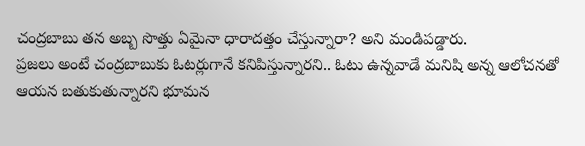చంద్రబాబు తన అబ్బ సొత్తు ఏమైనా ధారాదత్తం చేస్తున్నారా? అని మండిపడ్డారు.
ప్రజలు అంటే చంద్రబాబుకు ఓటర్లుగానే కనిపిస్తున్నారని.. ఓటు ఉన్నవాడే మనిషి అన్న ఆలోచనతో ఆయన బతుకుతున్నారని భూమన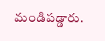మండిపడ్డారు.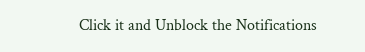Click it and Unblock the Notifications